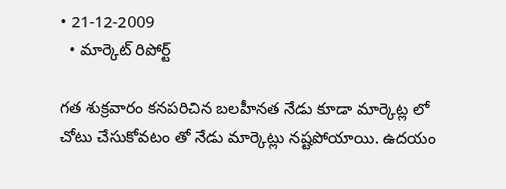• 21-12-2009
  • మార్కెట్ రిపోర్ట్

గత శుక్రవారం కనపరిచిన బలహీనత నేడు కూడా మార్కెట్ల లో చోటు చేసుకోవటం తో నేడు మార్కెట్లు నష్టపోయాయి. ఉదయం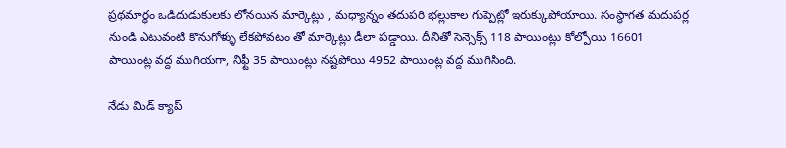ప్రథమార్థం ఒడిదుడుకులకు లోనయిన మార్కెట్లు , మధ్యాన్నం తదుపరి భల్లుకాల గుప్పెట్లో ఇరుక్కుపోయాయి. సంస్థాగత మదుపర్ల నుండి ఎటువంటి కొనుగోళ్ళు లేకపోవటం తో మార్కెట్లు డీలా పడ్డాయి. దీనితో సెన్సెక్స్ 118 పాయింట్లు కోల్పోయి 16601 పాయింట్ల వద్ద ముగియగా, నిఫ్టీ 35 పాయింట్లు నష్టపోయి 4952 పాయింట్ల వద్ద ముగిసింది.

నేడు మిడ్ క్యాప్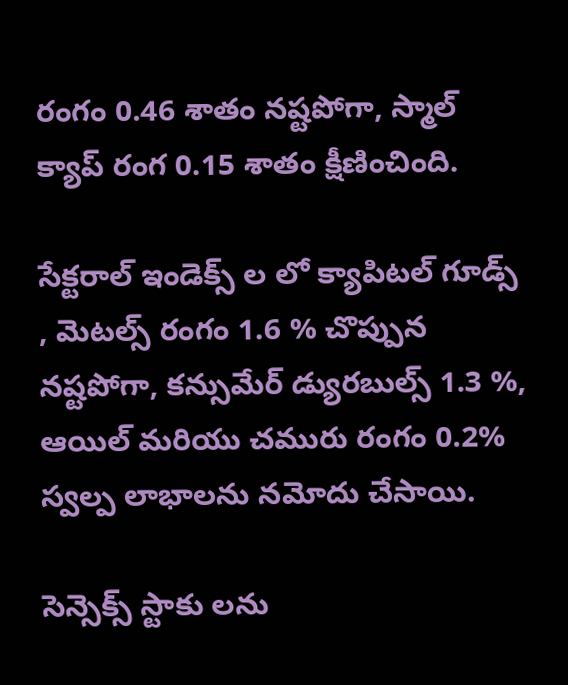రంగం 0.46 శాతం నష్టపోగా, స్మాల్ క్యాప్ రంగ 0.15 శాతం క్షీణించింది.

సేక్టరాల్ ఇండెక్స్ ల లో క్యాపిటల్ గూడ్స్ , మెటల్స్ రంగం 1.6 % చొప్పున నష్టపోగా, కన్సుమేర్ డ్యురబుల్స్ 1.3 %, ఆయిల్ మరియు చమురు రంగం 0.2% స్వల్ప లాభాలను నమోదు చేసాయి.

సెన్సెక్స్ స్టాకు లను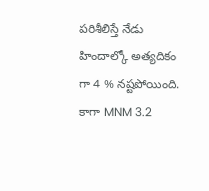పరిశీలిస్తే నేడు హిందాల్కో అత్యదికం గా 4 % నష్టపోయింది. కాగా MNM 3.2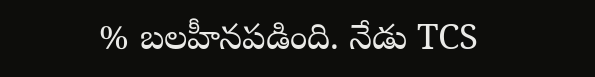% బలహీనపడింది. నేడు TCS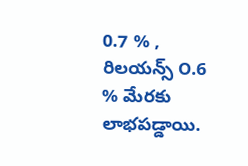0.7 % , రిలయన్స్ ౦.6 % మేరకు లాభపడ్డాయి.